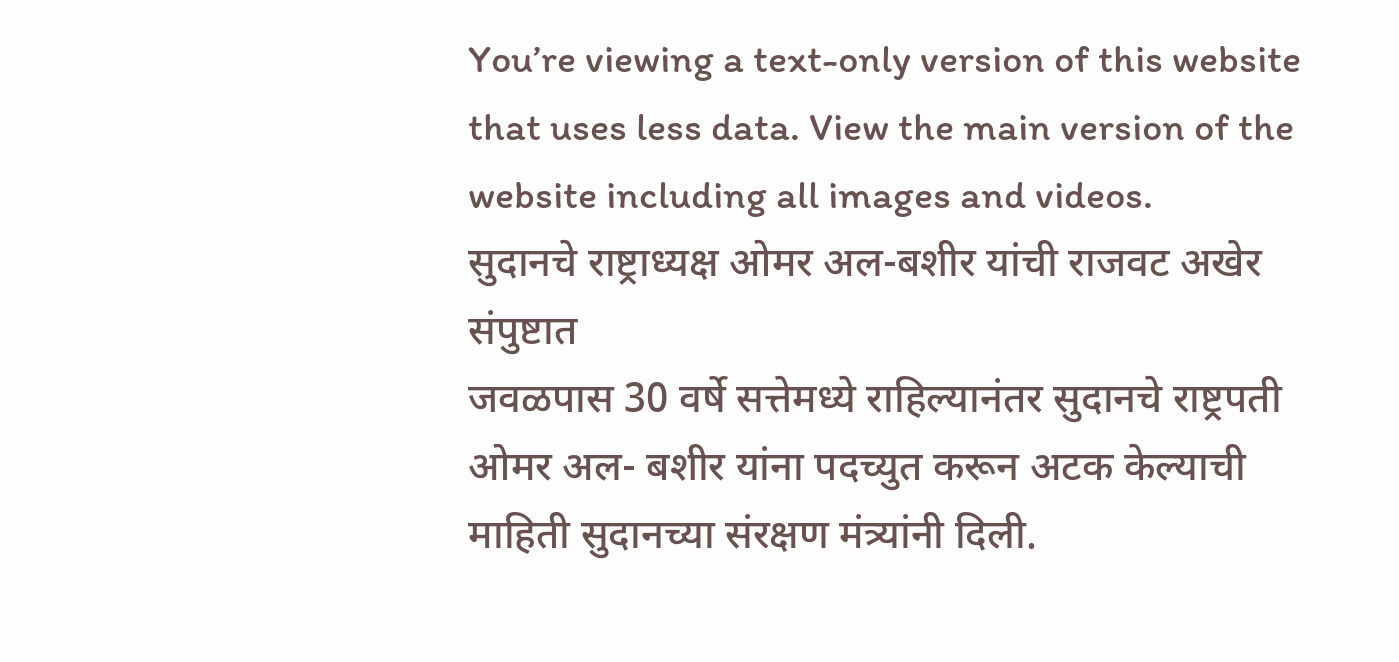You’re viewing a text-only version of this website that uses less data. View the main version of the website including all images and videos.
सुदानचे राष्ट्राध्यक्ष ओमर अल-बशीर यांची राजवट अखेर संपुष्टात
जवळपास 30 वर्षे सत्तेमध्ये राहिल्यानंतर सुदानचे राष्ट्रपती ओमर अल- बशीर यांना पदच्युत करून अटक केल्याची माहिती सुदानच्या संरक्षण मंत्र्यांनी दिली.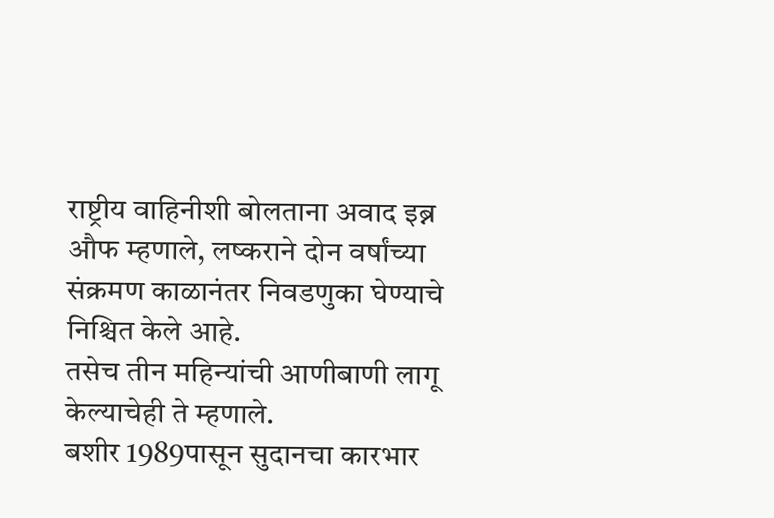राष्ट्रीय वाहिनीशी बोलताना अवाद इब्न औफ म्हणाले, लष्कराने दोन वर्षांच्या संक्रमण काळानंतर निवडणुका घेण्याचे निश्चित केले आहे.
तसेच तीन महिन्यांची आणीबाणी लागू केल्याचेही ते म्हणाले.
बशीर 1989पासून सुदानचा कारभार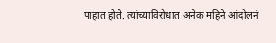पाहात होते. त्यांच्याविरोधात अनेक महिने आंदोलनं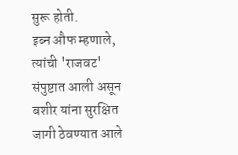सुरू होती.
इब्न औफ म्हणाले, त्यांची 'राजवट' संपुष्टात आली असून बशीर यांना सुरक्षित जागी ठेवण्यात आले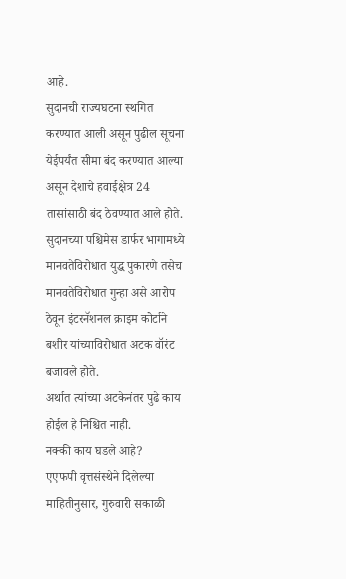आहे.
सुदानची राज्यघटना स्थगित करण्यात आली असून पुढील सूचना येईपर्यंत सीमा बंद करण्यात आल्या असून देशाचे हवाईक्षेत्र 24 तासांसाठी बंद ठेवण्यात आले होते.
सुदानच्या पश्चिमेस डार्फर भागामध्ये मानवतेविरोधात युद्ध पुकारणे तसेच मानवतेविरोधात गुन्हा असे आरोप ठेवून इंटरनॅशनल क्राइम कोर्टाने बशीर यांच्याविरोधात अटक वॉरंट बजावले होते.
अर्थात त्यांच्या अटकेनंतर पुढे काय होईल हे निश्चित नाही.
नक्की काय घडले आहे?
एएफपी वृत्तसंस्थेने दिलेल्या माहितीनुसार, गुरुवारी सकाळी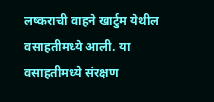लष्कराची वाहने खार्टुम येथील वसाहतीमध्ये आली. या वसाहतीमध्ये संरक्षण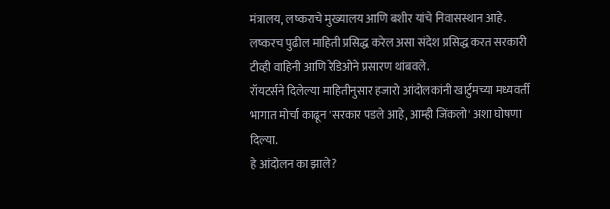मंत्रालय, लष्कराचे मुख्यालय आणि बशीर यांचे निवासस्थान आहे.
लष्करच पुढील माहिती प्रसिद्ध करेल असा संदेश प्रसिद्ध करत सरकारी टीव्ही वाहिनी आणि रेडिओने प्रसारण थांबवले.
रॉयटर्सने दिलेल्या माहितीनुसार हजारो आंदोलकांनी खार्टुमच्या मध्यवर्ती भागात मोर्चा काढून 'सरकार पडले आहे, आम्ही जिंकलो' अशा घोषणा दिल्या.
हे आंदोलन का झाले?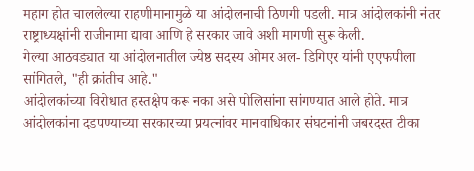महाग होत चाललेल्या राहणीमानामुळे या आंदोलनाची ठिणगी पडली. मात्र आंदोलकांनी नंतर राष्ट्राध्यक्षांनी राजीनामा द्यावा आणि हे सरकार जावे अशी मागणी सुरू केली.
गेल्या आठवड्यात या आंदोलनातील ज्येष्ठ सदस्य ओमर अल- डिगिएर यांनी एएफपीला सांगितले, "ही क्रांतीच आहे."
आंदोलकांच्या विरोधात हस्तक्षेप करू नका असे पोलिसांना सांगण्यात आले होते. मात्र आंदोलकांना दडपण्याच्या सरकारच्या प्रयत्नांवर मानवाधिकार संघटनांनी जबरदस्त टीका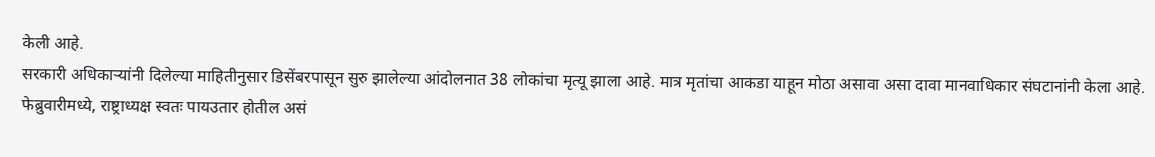केली आहे.
सरकारी अधिकाऱ्यांनी दिलेल्या माहितीनुसार डिसेंबरपासून सुरु झालेल्या आंदोलनात 38 लोकांचा मृत्यू झाला आहे. मात्र मृतांचा आकडा याहून मोठा असावा असा दावा मानवाधिकार संघटानांनी केला आहे.
फेब्रुवारीमध्ये, राष्ट्राध्यक्ष स्वतः पायउतार होतील असं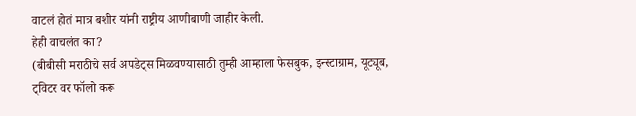वाटलं होतं मात्र बशीर यांनी राष्ट्रीय आणीबाणी जाहीर केली.
हेही वाचलंत का?
(बीबीसी मराठीचे सर्व अपडेट्स मिळवण्यासाठी तुम्ही आम्हाला फेसबुक, इन्स्टाग्राम, यूट्यूब, ट्विटर वर फॉलो करू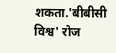शकता.'बीबीसी विश्व' रोज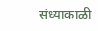संध्याकाळी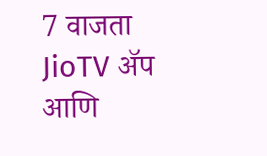7 वाजता JioTV ॲप आणि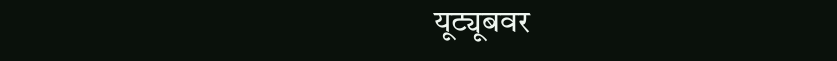यूट्यूबवर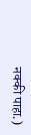नक्की पाहा.)